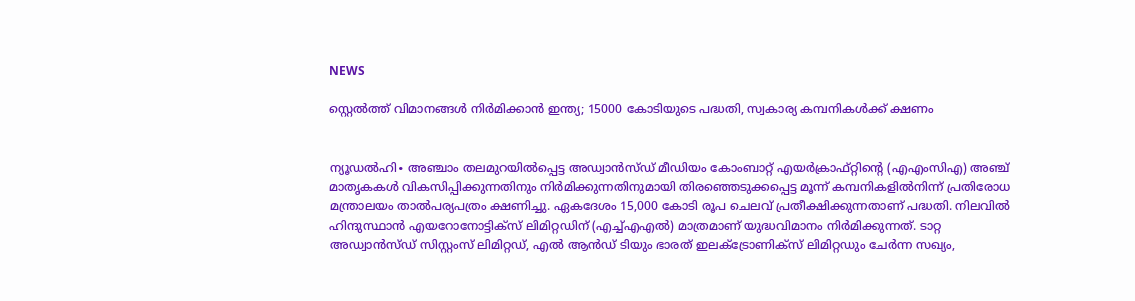NEWS

സ്റ്റെൽത്ത് വിമാനങ്ങൾ നിർമിക്കാൻ‍ ഇന്ത്യ; 15000 കോടിയുടെ പദ്ധതി, സ്വകാര്യ കമ്പനികൾക്ക് ക്ഷണം


ന്യൂഡൽഹി∙ അഞ്ചാം തലമുറയിൽപ്പെട്ട അഡ്വാൻസ്ഡ് മീഡിയം കോംബാറ്റ് എയർക്രാഫ്റ്റിന്റെ (എഎംസിഎ) അഞ്ച് മാതൃകകൾ വികസിപ്പിക്കുന്നതിനും നിർമിക്കുന്നതിനുമായി തിരഞ്ഞെടുക്കപ്പെട്ട മൂന്ന് കമ്പനികളിൽനിന്ന് പ്രതിരോധ മന്ത്രാലയം താൽപര്യപത്രം ക്ഷണിച്ചു. ഏകദേശം 15,000 കോടി രൂപ ചെലവ് പ്രതീക്ഷിക്കുന്നതാണ് പദ്ധതി. നിലവിൽ ഹിന്ദുസ്ഥാൻ എയറോനോട്ടിക്സ് ലിമിറ്റഡിന് (എച്ച്എഎൽ) മാത്രമാണ് യുദ്ധവിമാനം നിർമിക്കുന്നത്. ടാറ്റ അഡ്വാൻസ്ഡ് സിസ്റ്റംസ് ലിമിറ്റഡ്, എൽ ആൻഡ് ടിയും ഭാരത് ഇലക്ട്രോണിക്സ് ലിമിറ്റഡും ചേർന്ന സഖ്യം,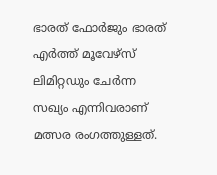ഭാരത് ഫോർജും ഭാരത് എർത്ത് മൂവേഴ്സ് ലിമിറ്റഡും ചേർന്ന സഖ്യം എന്നിവരാണ് മത്സര രംഗത്തുള്ളത്.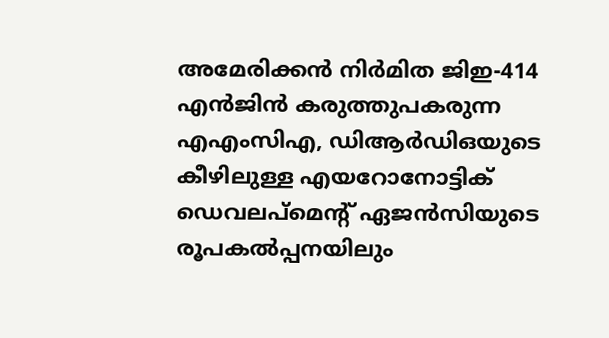അമേരിക്കൻ നിർമിത ജിഇ-414 എൻജിൻ കരുത്തുപകരുന്ന എഎംസിഎ, ഡിആർഡിഒയുടെ കീഴിലുള്ള എയറോനോട്ടിക് ഡെവലപ്‌മെന്റ് ഏജൻസിയുടെ രൂപകൽപ്പനയിലും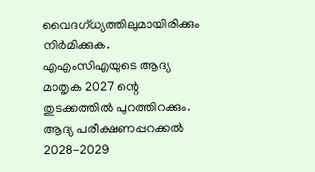വൈദഗ്ധ്യത്തിലുമായിരിക്കും നിർമിക്കുക. എഎംസിഎയുടെ ആദ്യ മാതൃക 2027 ന്റെ തുടക്കത്തിൽ പുറത്തിറക്കും. ആദ്യ പരീക്ഷണപ്പറക്കൽ 2028-2029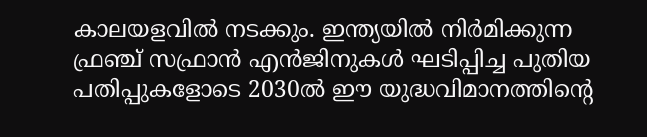കാലയളവിൽ നടക്കും. ഇന്ത്യയിൽ നിർമിക്കുന്ന ഫ്രഞ്ച് സഫ്രാൻ എൻജിനുകൾ ഘടിപ്പിച്ച പുതിയ പതിപ്പുകളോടെ 2030ൽ ഈ യുദ്ധവിമാനത്തിന്റെ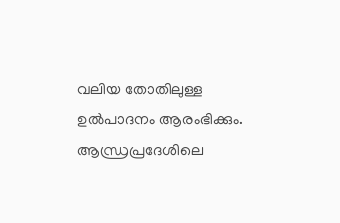വലിയ തോതിലുള്ള ഉൽപാദനം ആരംഭിക്കും. ആന്ധ്രപ്രദേശിലെ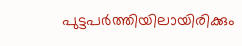പുട്ടപർത്തിയിലായിരിക്കും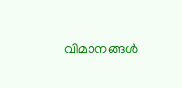വിമാനങ്ങൾ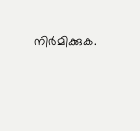നിർമിക്കുക.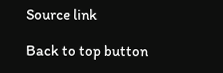Source link

Back to top button